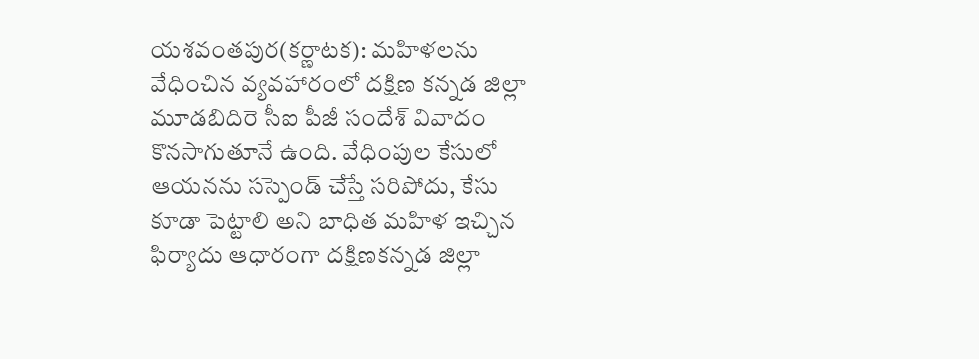యశవంతపుర(కర్ణాటక): మహిళలను వేధించిన వ్యవహారంలో దక్షిణ కన్నడ జిల్లా మూడబిదిరె సీఐ పీజీ సందేశ్ వివాదం కొనసాగుతూనే ఉంది. వేధింపుల కేసులో ఆయనను సస్పెండ్ చేస్తే సరిపోదు, కేసు కూడా పెట్టాలి అని బాధిత మహిళ ఇచ్చిన ఫిర్యాదు ఆధారంగా దక్షిణకన్నడ జిల్లా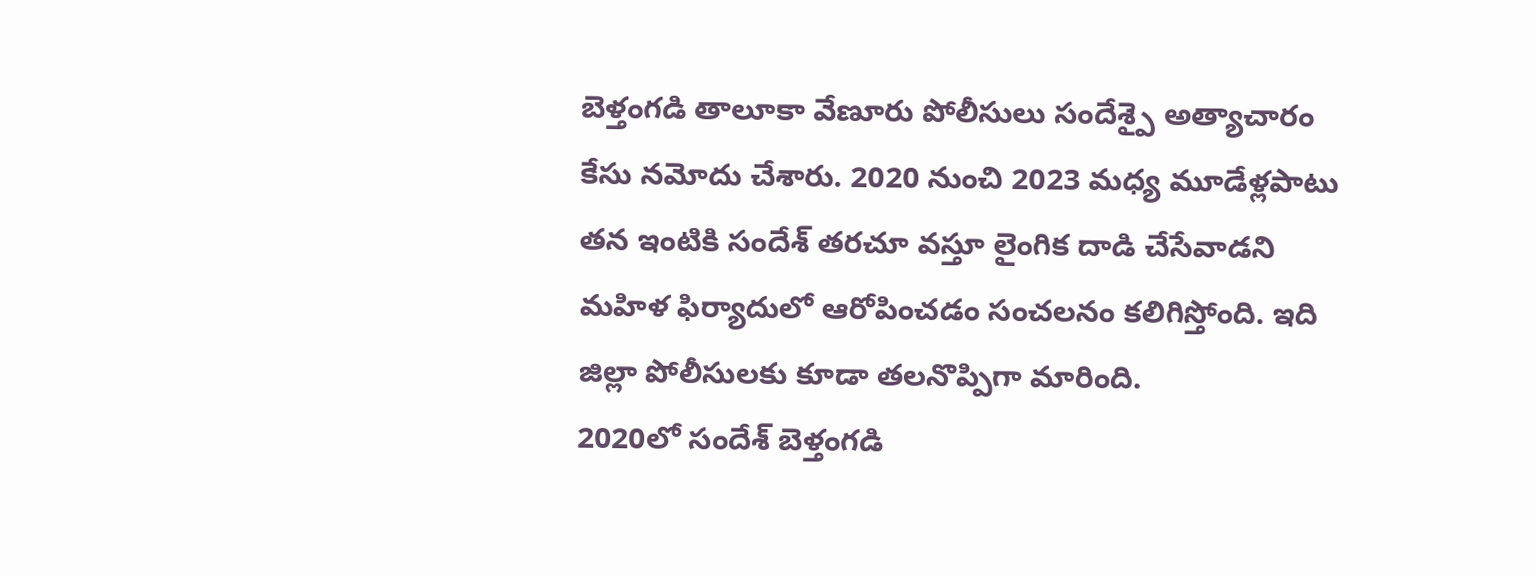బెళ్తంగడి తాలూకా వేణూరు పోలీసులు సందేశ్పై అత్యాచారం కేసు నమోదు చేశారు. 2020 నుంచి 2023 మధ్య మూడేళ్లపాటు తన ఇంటికి సందేశ్ తరచూ వస్తూ లైంగిక దాడి చేసేవాడని మహిళ ఫిర్యాదులో ఆరోపించడం సంచలనం కలిగిస్తోంది. ఇది జిల్లా పోలీసులకు కూడా తలనొప్పిగా మారింది.
2020లో సందేశ్ బెళ్తంగడి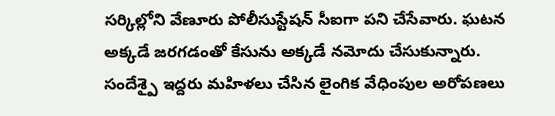సర్కిల్లోని వేణూరు పోలీసుస్టేషన్ సీఐగా పని చేసేవారు. ఘటన అక్కడే జరగడంతో కేసును అక్కడే నమోదు చేసుకున్నారు. సందేశ్పై ఇద్దరు మహిళలు చేసిన లైంగిక వేధింపుల అరోపణలు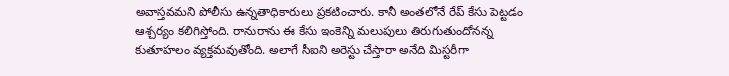అవాస్తవమని పోలీసు ఉన్నతాధికారులు ప్రకటించారు. కానీ అంతలోనే రేప్ కేసు పెట్టడం ఆశ్చర్యం కలిగిస్తోంది. రానురాను ఈ కేసు ఇంకెన్ని మలుపులు తిరుగుతుందోనన్న కుతూహలం వ్యక్తమవుతోంది. అలాగే సీఐని అరెస్టు చేస్తారా అనేది మిస్టరీగా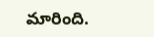మారింది.